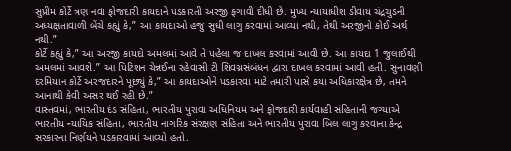સુપ્રીમ કોર્ટે ત્રણ નવા ફોજદારી કાયદાને પડકારતી અરજી ફગાવી દીધી છે. મુખ્ય ન્યાયાધીશ ડીવાય ચંદ્રચુડની અધ્યક્ષતાવાળી બેંચે કહ્યું કે,” આ કાયદાઓ હજુ સુધી લાગુ કરવામાં આવ્યા નથી, તેથી અરજીનો કોઈ અર્થ નથી.”
કોર્ટે કહ્યું કે,” આ અરજી કાયદો અમલમાં આવે તે પહેલા જ દાખલ કરવામાં આવી છે. આ કાયદા 1 જુલાઈથી અમલમાં આવશે.” આ પિટિશન ચેન્નઈના રહેવાસી ટી શિવગ્નસંબંધન દ્વારા દાખલ કરવામાં આવી હતી. સુનાવણી દરમિયાન કોર્ટે અરજદારને પૂછ્યું કે,” આ કાયદાઓને પડકારવા માટે તમારી પાસે કયા અધિકારક્ષેત્ર છે, તમને આનાથી કેવી અસર થઈ રહી છે.”
વાસ્તવમાં, ભારતીય દંડ સંહિતા, ભારતીય પુરાવા અધિનિયમ અને ફોજદારી કાર્યવાહી સંહિતાની જગ્યાએ ભારતીય ન્યાયિક સંહિતા, ભારતીય નાગરિક સંરક્ષણ સંહિતા અને ભારતીય પુરાવા બિલ લાગુ કરવાના કેન્દ્ર સરકારના નિર્ણયને પડકારવામાં આવ્યો હતો.